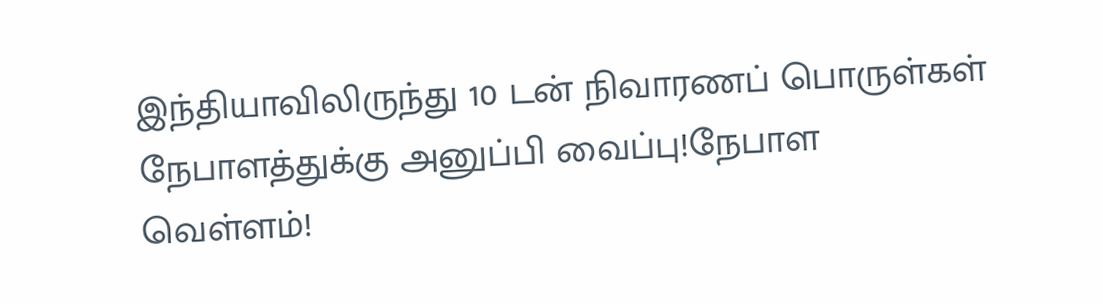இந்தியாவிலிருந்து 10 டன் நிவாரணப் பொருள்கள் நேபாளத்துக்கு அனுப்பி வைப்பு!நேபாள வெள்ளம்!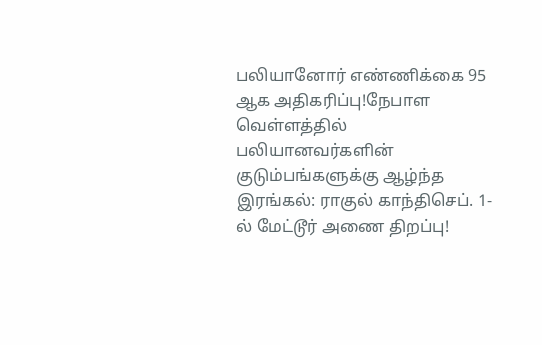பலியானோர் எண்ணிக்கை 95 ஆக அதிகரிப்பு!நேபாள வெள்ளத்தில் பலியானவர்களின் குடும்பங்களுக்கு ஆழ்ந்த இரங்கல்: ராகுல் காந்திசெப். 1-ல் மேட்டூர் அணை திறப்பு!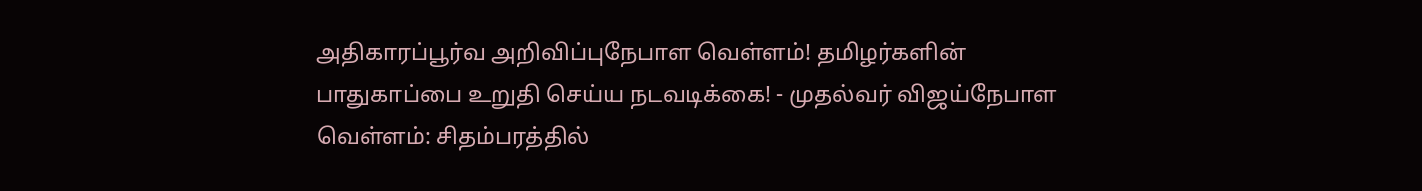அதிகாரப்பூர்வ அறிவிப்புநேபாள வெள்ளம்! தமிழர்களின் பாதுகாப்பை உறுதி செய்ய நடவடிக்கை! - முதல்வர் விஜய்நேபாள வெள்ளம்: சிதம்பரத்தில்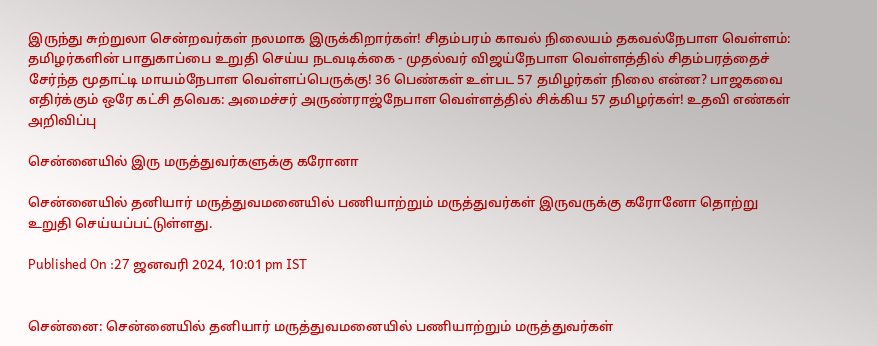இருந்து சுற்றுலா சென்றவர்கள் நலமாக இருக்கிறார்கள்! சிதம்பரம் காவல் நிலையம் தகவல்நேபாள வெள்ளம்: தமிழர்களின் பாதுகாப்பை உறுதி செய்ய நடவடிக்கை - முதல்வர் விஜய்நேபாள வெள்ளத்தில் சிதம்பரத்தைச் சேர்ந்த மூதாட்டி மாயம்நேபாள வெள்ளப்பெருக்கு! 36 பெண்கள் உள்பட 57 தமிழர்கள் நிலை என்ன? பாஜகவை எதிர்க்கும் ஒரே கட்சி தவெக: அமைச்சர் அருண்ராஜ்நேபாள வெள்ளத்தில் சிக்கிய 57 தமிழர்கள்! உதவி எண்கள் அறிவிப்பு

சென்னையில் இரு மருத்துவர்களுக்கு கரோனா

சென்னையில் தனியார் மருத்துவமனையில் பணியாற்றும் மருத்துவர்கள் இருவருக்கு கரோனோ தொற்று உறுதி செய்யப்பட்டுள்ளது.

Published On :27 ஜனவரி 2024, 10:01 pm IST


சென்னை: சென்னையில் தனியார் மருத்துவமனையில் பணியாற்றும் மருத்துவர்கள்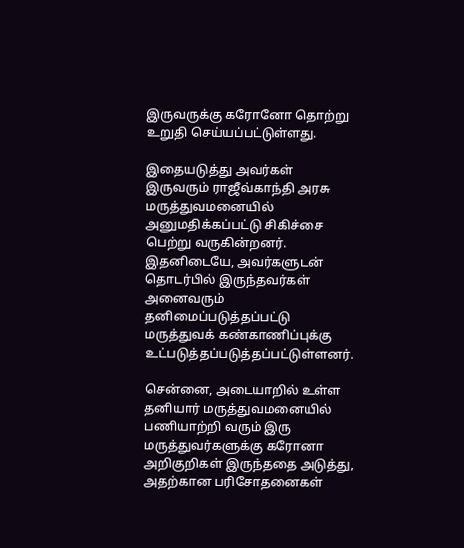இருவருக்கு கரோனோ தொற்று உறுதி செய்யப்பட்டுள்ளது.

இதையடுத்து அவர்கள் இருவரும் ராஜீவ்காந்தி அரசு மருத்துவமனையில் அனுமதிக்கப்பட்டு சிகிச்சை பெற்று வருகின்றனர். இதனிடையே, அவர்களுடன் தொடர்பில் இருந்தவர்கள் அனைவரும் தனிமைப்படுத்தப்பட்டு மருத்துவக் கண்காணிப்புக்கு உட்படுத்தப்படுத்தப்பட்டுள்ளனர்.

சென்னை, அடையாறில் உள்ள தனியார் மருத்துவமனையில் பணியாற்றி வரும் இரு மருத்துவர்களுக்கு கரோனா அறிகுறிகள் இருந்ததை அடுத்து, அதற்கான பரிசோதனைகள்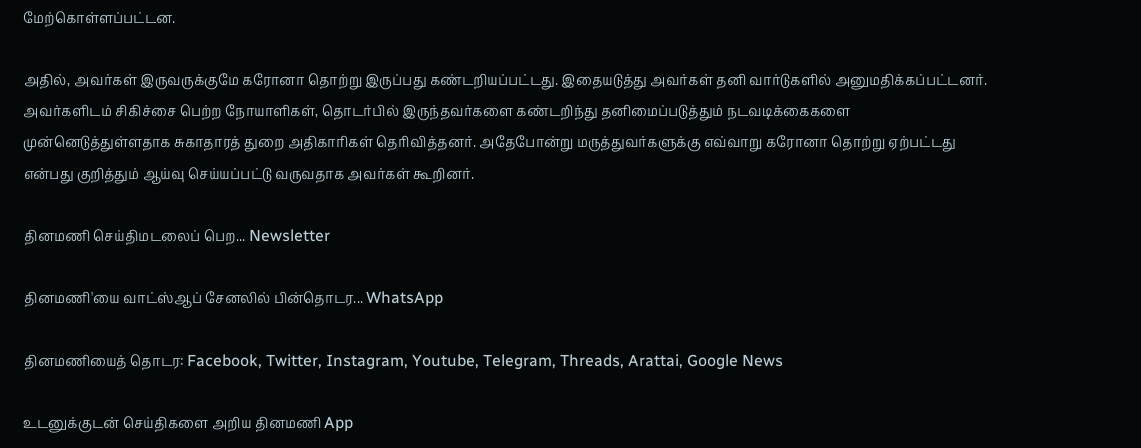மேற்கொள்ளப்பட்டன.

அதில், அவர்கள் இருவருக்குமே கரோனா தொற்று இருப்பது கண்டறியப்பட்டது. இதையடுத்து அவர்கள் தனி வார்டுகளில் அனுமதிக்கப்பட்டனர். அவர்களிடம் சிகிச்சை பெற்ற நோயாளிகள், தொடர்பில் இருந்தவர்களை கண்டறிந்து தனிமைப்படுத்தும் நடவடிக்கைகளை முன்னெடுத்துள்ளதாக சுகாதாரத் துறை அதிகாரிகள் தெரிவித்தனர். அதேபோன்று மருத்துவர்களுக்கு எவ்வாறு கரோனா தொற்று ஏற்பட்டது என்பது குறித்தும் ஆய்வு செய்யப்பட்டு வருவதாக அவர்கள் கூறினர்.

தினமணி செய்திமடலைப் பெற... Newsletter

தினமணி'யை வாட்ஸ்ஆப் சேனலில் பின்தொடர... WhatsApp

தினமணியைத் தொடர: Facebook, Twitter, Instagram, Youtube, Telegram, Threads, Arattai, Google News

உடனுக்குடன் செய்திகளை அறிய தினமணி App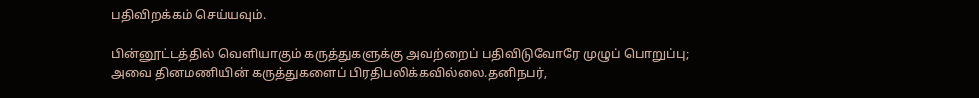பதிவிறக்கம் செய்யவும்.

பின்னூட்டத்தில் வெளியாகும் கருத்துகளுக்கு அவற்றைப் பதிவிடுவோரே முழுப் பொறுப்பு; அவை தினமணியின் கருத்துகளைப் பிரதிபலிக்கவில்லை.தனிநபர்,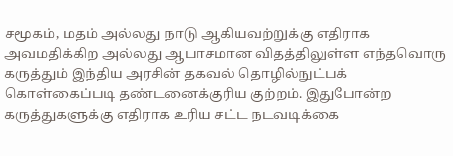சமூகம், மதம் அல்லது நாடு ஆகியவற்றுக்கு எதிராக அவமதிக்கிற அல்லது ஆபாசமான விதத்திலுள்ள எந்தவொரு கருத்தும் இந்திய அரசின் தகவல் தொழில்நுட்பக் கொள்கைப்படி தண்டனைக்குரிய குற்றம். இதுபோன்ற கருத்துகளுக்கு எதிராக உரிய சட்ட நடவடிக்கை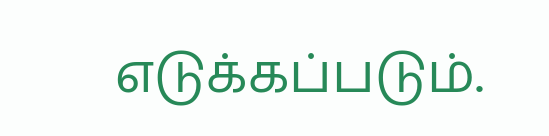எடுக்கப்படும்.